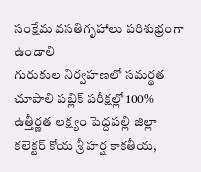సంక్షేమ వసతిగృహాలు పరిశుభ్రంగా ఉండాలి
గురుకుల నిర్వహణలో సమర్థత చూపాలి పబ్లిక్ పరీక్షల్లో 100% ఉత్తీర్ణత లక్ష్యం పెద్దపల్లి జిల్లా కలెక్టర్ కోయ శ్రీ హర్ష కాకతీయ,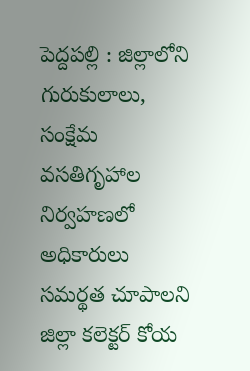పెద్దపల్లి : జిల్లాలోని గురుకులాలు, సంక్షేమ వసతిగృహాల నిర్వహణలో అధికారులు సమర్థత చూపాలని జిల్లా కలెక్టర్ కోయ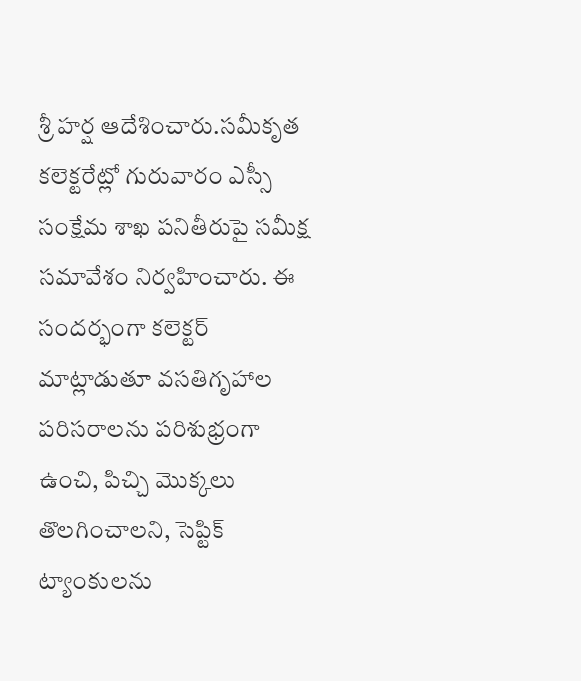శ్రీ హర్ష ఆదేశించారు.సమీకృత కలెక్టరేట్లో గురువారం ఎస్సీ సంక్షేమ శాఖ పనితీరుపై సమీక్ష సమావేశం నిర్వహించారు. ఈ సందర్భంగా కలెక్టర్ మాట్లాడుతూ వసతిగృహాల పరిసరాలను పరిశుభ్రంగా ఉంచి, పిచ్చి మొక్కలు తొలగించాలని, సెప్టిక్ ట్యాంకులను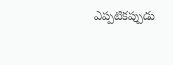ఎప్పటికప్పుడు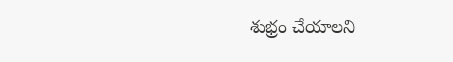శుభ్రం చేయాలని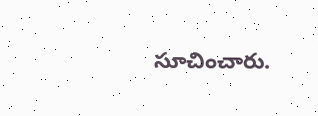సూచించారు.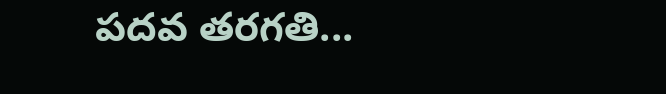పదవ తరగతి...